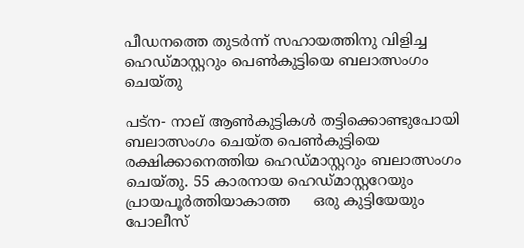പീഡനത്തെ തുടര്‍ന്ന് സഹായത്തിനു വിളിച്ച ഹെഡ്മാസ്റ്ററും പെണ്‍കുട്ടിയെ ബലാത്സംഗം ചെയ്തു

പട്‌ന- നാല് ആണ്‍കുട്ടികള്‍ തട്ടിക്കൊണ്ടുപോയി ബലാത്സംഗം ചെയ്ത പെണ്‍കുട്ടിയെ രക്ഷിക്കാനെത്തിയ ഹെഡ്മാസ്റ്ററും ബലാത്സംഗം ചെയ്തു. 55 കാരനായ ഹെഡ്മാസ്റ്ററേയും പ്രായപൂര്‍ത്തിയാകാത്ത     ഒരു കുട്ടിയേയും പോലീസ്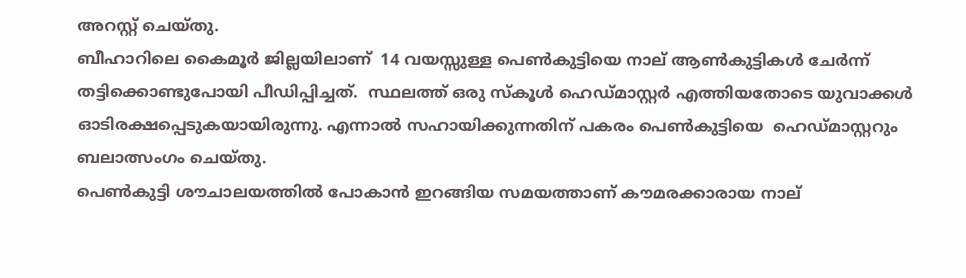അറസ്റ്റ് ചെയ്തു.
ബീഹാറിലെ കൈമൂര്‍ ജില്ലയിലാണ്  14 വയസ്സുള്ള പെണ്‍കുട്ടിയെ നാല് ആണ്‍കുട്ടികള്‍ ചേര്‍ന്ന് തട്ടിക്കൊണ്ടുപോയി പീഡിപ്പിച്ചത്.  സ്ഥലത്ത് ഒരു സ്‌കൂള്‍ ഹെഡ്മാസ്റ്റര്‍ എത്തിയതോടെ യുവാക്കള്‍ ഓടിരക്ഷപ്പെടുകയായിരുന്നു. എന്നാല്‍ സഹായിക്കുന്നതിന് പകരം പെണ്‍കുട്ടിയെ  ഹെഡ്മാസ്റ്ററും ബലാത്സംഗം ചെയ്തു.
പെണ്‍കുട്ടി ശൗചാലയത്തില്‍ പോകാന്‍ ഇറങ്ങിയ സമയത്താണ് കൗമരക്കാരായ നാല്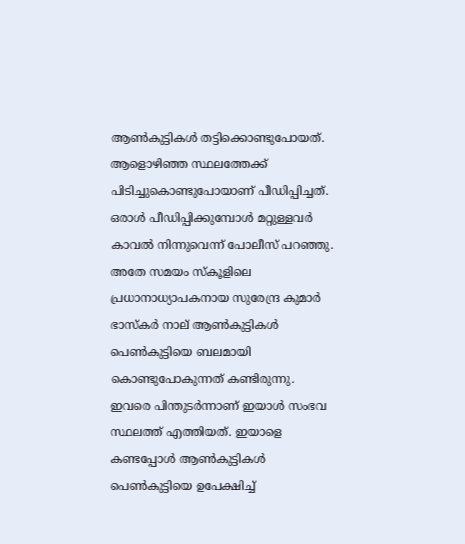ആണ്‍കുട്ടികള്‍ തട്ടിക്കൊണ്ടുപോയത്.  ആളൊഴിഞ്ഞ സ്ഥലത്തേക്ക്  പിടിച്ചുകൊണ്ടുപോയാണ് പീഡിപ്പിച്ചത്. ഒരാള്‍ പീഡിപ്പിക്കുമ്പോള്‍ മറ്റുള്ളവര്‍ കാവല്‍ നിന്നുവെന്ന് പോലീസ് പറഞ്ഞു.
അതേ സമയം സ്‌കൂളിലെ പ്രധാനാധ്യാപകനായ സുരേന്ദ്ര കുമാര്‍ ഭാസ്‌കര്‍ നാല് ആണ്‍കുട്ടികള്‍ പെണ്‍കുട്ടിയെ ബലമായി കൊണ്ടുപോകുന്നത് കണ്ടിരുന്നു. ഇവരെ പിന്തുടര്‍ന്നാണ് ഇയാള്‍ സംഭവ സ്ഥലത്ത് എത്തിയത്. ഇയാളെ കണ്ടപ്പോള്‍ ആണ്‍കുട്ടികള്‍ പെണ്‍കുട്ടിയെ ഉപേക്ഷിച്ച്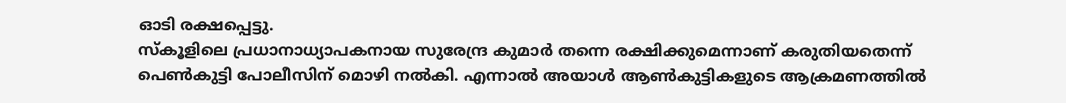ഓടി രക്ഷപ്പെട്ടു.
സ്‌കൂളിലെ പ്രധാനാധ്യാപകനായ സുരേന്ദ്ര കുമാര്‍ തന്നെ രക്ഷിക്കുമെന്നാണ് കരുതിയതെന്ന് പെണ്‍കുട്ടി പോലീസിന് മൊഴി നല്‍കി. എന്നാല്‍ അയാള്‍ ആണ്‍കുട്ടികളുടെ ആക്രമണത്തില്‍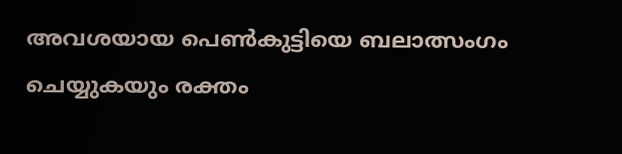അവശയായ പെണ്‍കുട്ടിയെ ബലാത്സംഗം ചെയ്യുകയും രക്തം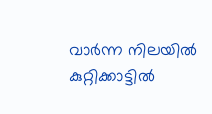വാര്‍ന്ന നിലയില്‍ കുറ്റിക്കാട്ടില്‍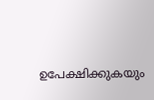ഉപേക്ഷിക്കുകയും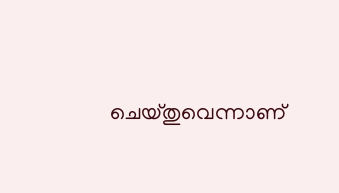ചെയ്തുവെന്നാണ്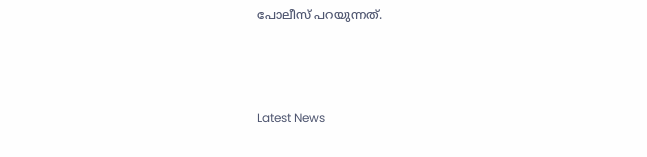പോലീസ് പറയുന്നത്.



Latest News